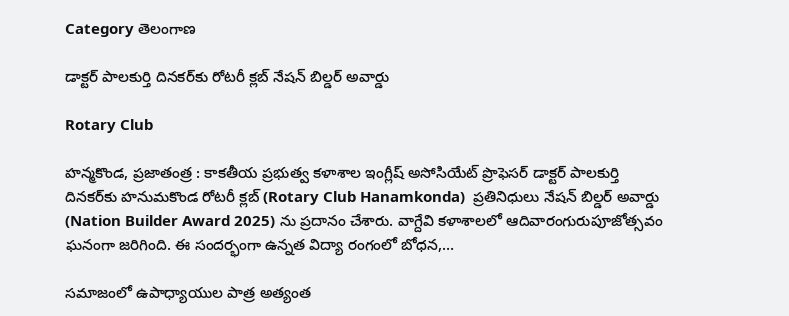Category తెలంగాణ

డాక్టర్ పాలకుర్తి దినకర్‌కు రోటరీ క్లబ్ నేషన్ బిల్డర్ అవార్డు

Rotary Club

హ‌న్మ‌కొండ, ప్ర‌జాతంత్ర : కాకతీయ ప్రభుత్వ కళాశాల ఇంగ్లీష్‌ అసోసియేట్ ప్రొఫెసర్ డాక్టర్ పాలకుర్తి దినకర్‌కు హనుమకొండ రోటరీ క్లబ్ (Rotary Club Hanamkonda)  ప్ర‌తినిధులు నేషన్ బిల్డర్ అవార్డు (Nation Builder Award 2025) ను ప్ర‌దానం చేశారు. వాగ్దేవి కళాశాలలో ఆదివారంగురుపూజోత్సవం ఘ‌నంగా జ‌రిగింది. ఈ సంద‌ర్భంగా ఉన్నత విద్యా రంగంలో బోధన,…

సమాజంలో ఉపాధ్యాయుల పాత్ర అత్యంత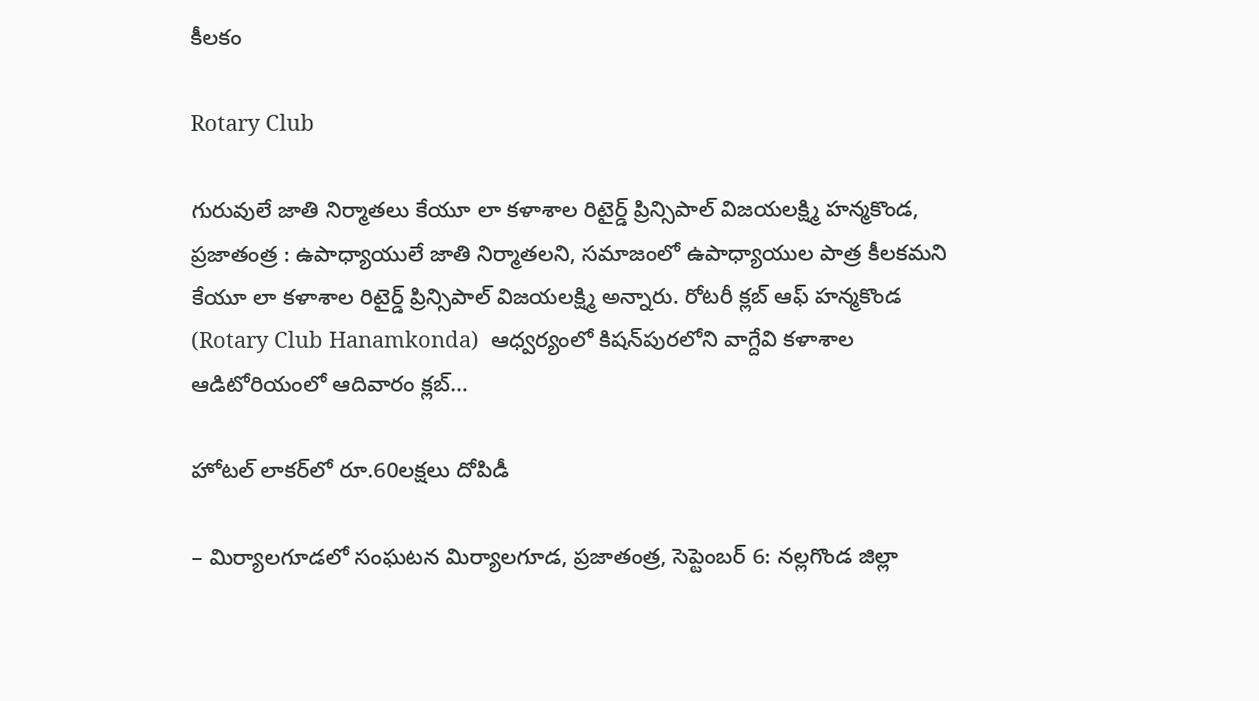కీలకం

Rotary Club

గురువులే జాతి నిర్మాతలు కేయూ లా కళాశాల రిటైర్డ్‌ ప్రిన్సిపాల్ విజయలక్ష్మి హన్మ‌కొండ‌, ప్ర‌జాతంత్ర : ఉపాధ్యాయులే జాతి నిర్మాతలని, స‌మాజంలో ఉపాధ్యాయుల పాత్ర కీలకమని కేయూ లా కళాశాల రిటైర్డ్‌ ప్రిన్సిపాల్ విజయలక్ష్మి అన్నారు. రోటరీ క్లబ్ ఆఫ్ హన్మ‌కొండ (Rotary Club Hanamkonda)  ఆధ్వర్యంలో కిషన్‌పురలోని వాగ్దేవి కళాశాల ఆడిటోరియంలో ఆదివారం క్లబ్…

హోటల్‌ లాకర్‌లో రూ.60లక్షలు దోపిడీ

– మిర్యాల‌గూడ‌లో సంఘ‌ట‌న‌ మిర్యాలగూడ, ప్రజాతంత్ర, సెప్టెంబర్‌ 6: నల్లగొండ జిల్లా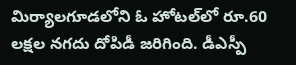మిర్యాలగూడలోని ఓ హోటల్‌లో రూ.60 లక్షల నగదు దోపిడీ జరిగింది. డీఎస్పీ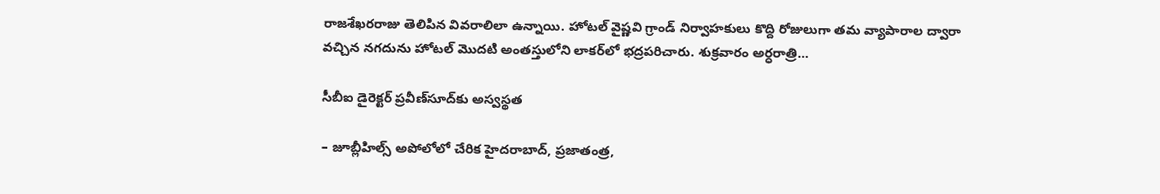రాజశేఖరరాజు తెలిపిన వివరాలిలా ఉన్నాయి. హోటల్‌ వైష్ణవి గ్రాండ్‌ నిర్వాహకులు కొద్ది రోజులుగా తమ వ్యాపారాల ద్వారా వచ్చిన నగదును హోటల్‌ మొదటి అంతస్తులోని లాకర్‌లో భద్రపరిచారు. శుక్రవారం అర్ధరాత్రి…

సీబీఐ డైరెక్టర్‌ ప్రవీణ్‌సూద్‌కు అస్వస్థత

– జూబ్లీహిల్స్‌ అపోలోలో చేరిక‌ హైదరాబాద్‌, ప్రజాతంత్ర,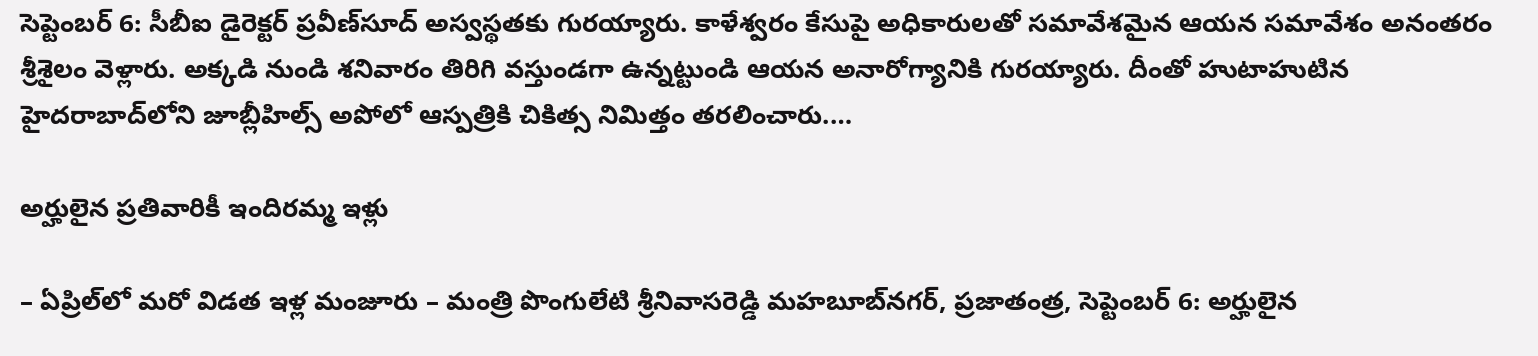సెప్టెంబర్‌ 6: సీబీఐ డైరెక్టర్‌ ప్రవీణ్‌సూద్‌ అస్వస్థతకు గురయ్యారు. కాళేశ్వరం కేసుపై అధికారులతో సమావేశమైన ఆయన సమావేశం అనంతరం శ్రీశైలం వెళ్లారు. అక్కడి నుండి శనివారం తిరిగి వస్తుండగా ఉన్నట్టుండి ఆయన అనారోగ్యానికి గురయ్యారు. దీంతో హుటాహుటిన హైదరాబాద్‌లోని జూబ్లీహిల్స్‌ అపోలో ఆస్పత్రికి చికిత్స నిమిత్తం తరలించారు.…

అర్హులైన ప్ర‌తివారికీ ఇందిర‌మ్మ ఇళ్లు

– ఏప్రిల్‌లో మ‌రో విడ‌త ఇళ్ల మంజూరు – మంత్రి పొంగులేటి శ్రీ‌నివాస‌రెడ్డి మహబూబ్‌న‌గ‌ర్‌, ప్రజాతంత్ర, సెప్టెంబర్ 6: అర్హులైన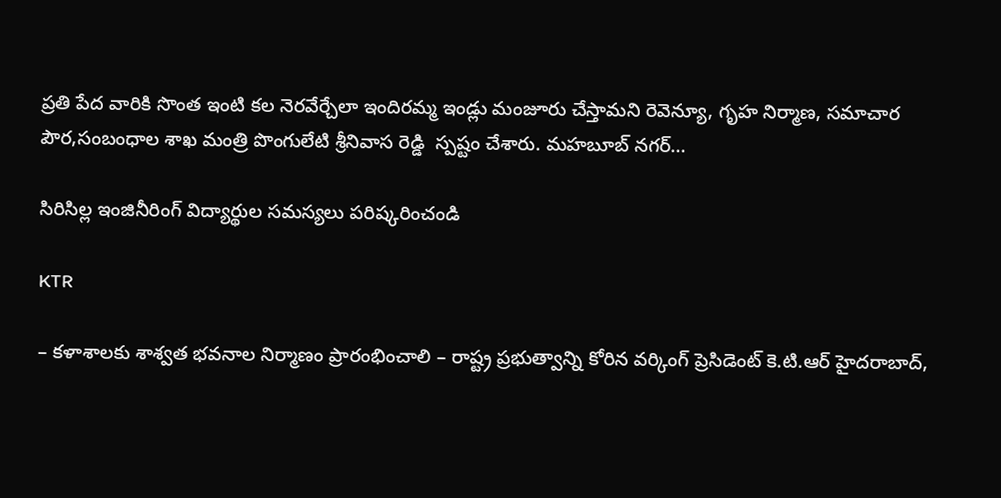ప్రతి పేద వారికి సొంత‌ ఇంటి కల నెరవేర్చేలా ఇందిరమ్మ ఇండ్లు మంజూరు చేస్తామని రెవెన్యూ, గృహ నిర్మాణ, సమాచార పౌర,సంబంధాల శాఖ మంత్రి పొంగులేటి శ్రీనివాస రెడ్డి  స్పష్టం చేశారు. మహబూబ్ నగర్…

సిరిసిల్ల ఇంజినీరింగ్ విద్యార్థుల స‌మ‌స్య‌లు ప‌రిష్క‌రించండి

KTR

– క‌ళాశాల‌కు శాశ్వ‌త భ‌వ‌నాల నిర్మాణం ప్రారంభించాలి – రాష్ట్ర ప్ర‌భుత్వాన్ని కోరిన వర్కింగ్ ప్రెసిడెంట్ కె.టి.ఆర్‌ హైద‌రాబాద్‌,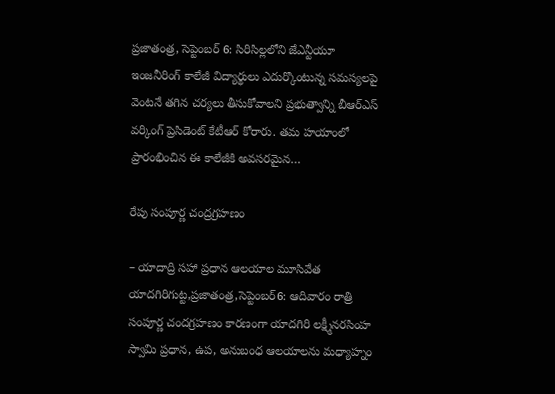ప్ర‌జాతంత్ర‌, సెప్టెంబ‌ర్ 6: సిరిసిల్లలోని జేఎన్టీయూ ఇంజనీరింగ్ కాలేజీ విద్యార్థులు ఎదుర్కొంటున్న సమస్యలపై వెంటనే తగిన చర్యలు తీసుకోవాలని ప్రభుత్వాన్ని బీఆర్ఎస్‌ వర్కింగ్ ప్రెసిడెంట్ కేటీఆర్ కోరారు. తమ హయాంలో ప్రారంభించిన ఈ కాలేజీకి అవసరమైన…

రేపు సంపూర్ణ చంద్రగ్రహణం

– యాదాద్రి సహా ప్రధాన ఆలయాల మూసివేత యాదగిరిగుట్ట,ప్రజాతంత్ర,సెప్టెంబర్‌6: ఆదివారం రాత్రి సంపూర్ణ చందగ్రహణం కారణంగా యాదగిరి లక్ష్మీనరసింహ స్వామి ప్రధాన, ఉప, అనుబంధ ఆలయాలను మధ్యాహ్నం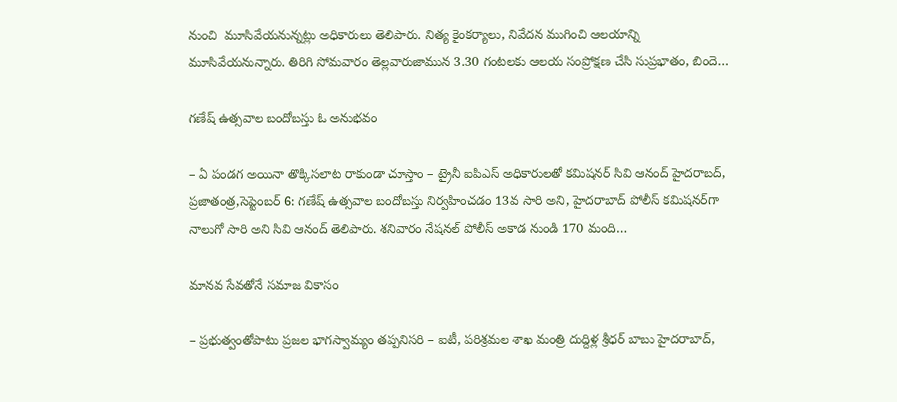నుంచి  మూసివేయనున్నట్లు అధికారులు తెలిపారు. నిత్య కైంకర్యాలు, నివేదన ముగించి ఆలయాన్ని మూసివేయనున్నారు. తిరిగి సోమవారం తెల్లవారుజామున 3.30 గంటలకు ఆలయ సంప్రోక్షణ చేసి సుప్రభాతం, బిందె…

గణేష్‌ ఉత్సవాల బందోబస్తు ఓ అనుభవం

– ఏ పండగ అయినా తొక్కిసలాట రాకుండా చూస్తాం – ట్రైనీ ఐపిఎస్‌ అధికారులతో కమిషనర్‌ ‌సివి ఆనంద్‌ ‌హైదరాబద్‌, ప్రజాతంత్ర,సెప్టెంబర్‌ 6: గణేష్‌ ఉత్సవాల బందోబస్తు నిర్వహించడం 13వ సారి అని, హైదరాబాద్‌ ‌పోలీస్‌ ‌కమిషనర్‌గా నాలుగో సారి అని సివి ఆనంద్‌ ‌తెలిపారు. శనివారం నేషనల్‌ ‌పోలీస్‌ అకాడ నుండి 170 మంది…

మానవ సేవతోనే సమాజ వికాసం

– ప్రభుత్వంతోపాటు ప్రజల భాగస్వామ్యం తప్పనిసరి – ఐటీ, పరిశ్రమల శాఖ మంత్రి దుద్దిళ్ల శ్రీధర్‌ బాబు హైదరాబాద్‌,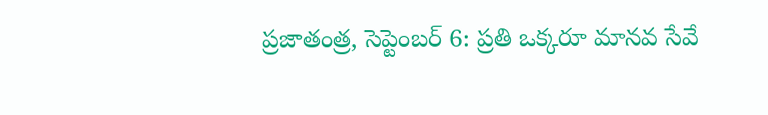ప్రజాతంత్ర, సెప్టెంబర్‌ 6: ప్రతి ఒక్కరూ మానవ సేవే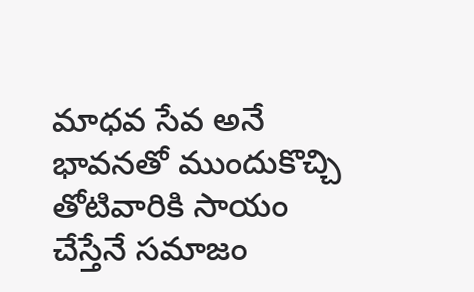మాధవ సేవ అనే భావనతో ముందుకొచ్చి తోటివారికి సాయం చేస్తేనే సమాజం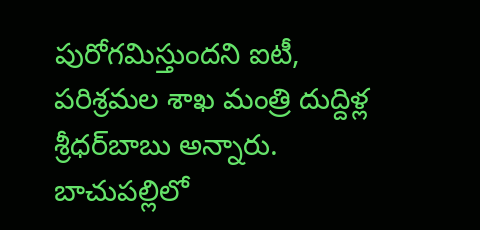పురోగమిస్తుందని ఐటీ, పరిశ్రమల శాఖ మంత్రి దుద్దిళ్ల శ్రీధర్‌బాబు అన్నారు. బాచుపల్లిలో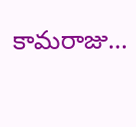కామరాజు…